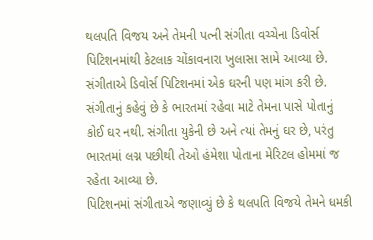થલપતિ વિજય અને તેમની પત્ની સંગીતા વચ્ચેના ડિવોર્સ પિટિશનમાંથી કેટલાક ચોંકાવનારા ખુલાસા સામે આવ્યા છે. સંગીતાએ ડિવોર્સ પિટિશનમાં એક ઘરની પણ માંગ કરી છે. સંગીતાનું કહેવું છે કે ભારતમાં રહેવા માટે તેમના પાસે પોતાનું કોઈ ઘર નથી. સંગીતા યુકેની છે અને ત્યાં તેમનું ઘર છે, પરંતુ ભારતમાં લગ્ન પછીથી તેઓ હંમેશા પોતાના મેરિટલ હોમમાં જ રહેતા આવ્યા છે.
પિટિશનમાં સંગીતાએ જણાવ્યું છે કે થલપતિ વિજયે તેમને ધમકી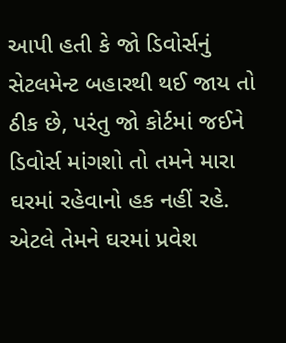આપી હતી કે જો ડિવોર્સનું સેટલમેન્ટ બહારથી થઈ જાય તો ઠીક છે, પરંતુ જો કોર્ટમાં જઈને ડિવોર્સ માંગશો તો તમને મારા ઘરમાં રહેવાનો હક નહીં રહે. એટલે તેમને ઘરમાં પ્રવેશ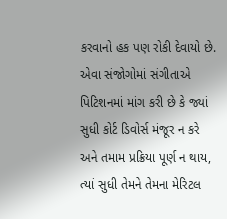કરવાનો હક પણ રોકી દેવાયો છે.
એવા સંજોગોમાં સંગીતાએ પિટિશનમાં માંગ કરી છે કે જ્યાં સુધી કોર્ટ ડિવોર્સ મંજૂર ન કરે અને તમામ પ્રક્રિયા પૂર્ણ ન થાય, ત્યાં સુધી તેમને તેમના મેરિટલ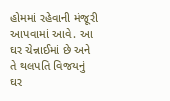હોમમાં રહેવાની મંજૂરી આપવામાં આવે. આ ઘર ચેન્નાઈમાં છે અને તે થલપતિ વિજયનું ઘર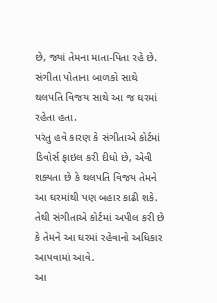છે, જ્યાં તેમના માતા-પિતા રહે છે. સંગીતા પોતાના બાળકો સાથે થલપતિ વિજય સાથે આ જ ઘરમાં રહેતા હતા.
પરંતુ હવે કારણ કે સંગીતાએ કોર્ટમાં ડિવોર્સ ફાઇલ કરી દીધો છે, એવી શક્યતા છે કે થલપતિ વિજય તેમને આ ઘરમાંથી પણ બહાર કાઢી શકે. તેથી સંગીતાએ કોર્ટમાં અપીલ કરી છે કે તેમને આ ઘરમાં રહેવાનો અધિકાર આપવામાં આવે.
આ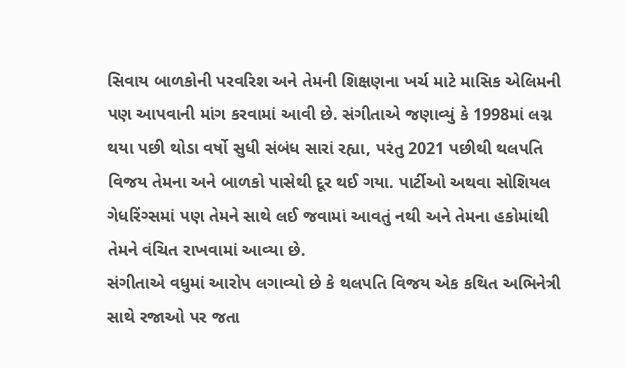સિવાય બાળકોની પરવરિશ અને તેમની શિક્ષણના ખર્ચ માટે માસિક એલિમની પણ આપવાની માંગ કરવામાં આવી છે. સંગીતાએ જણાવ્યું કે 1998માં લગ્ન થયા પછી થોડા વર્ષો સુધી સંબંધ સારાં રહ્યા, પરંતુ 2021 પછીથી થલપતિ વિજય તેમના અને બાળકો પાસેથી દૂર થઈ ગયા. પાર્ટીઓ અથવા સોશિયલ ગેધરિંગ્સમાં પણ તેમને સાથે લઈ જવામાં આવતું નથી અને તેમના હકોમાંથી તેમને વંચિત રાખવામાં આવ્યા છે.
સંગીતાએ વધુમાં આરોપ લગાવ્યો છે કે થલપતિ વિજય એક કથિત અભિનેત્રી સાથે રજાઓ પર જતા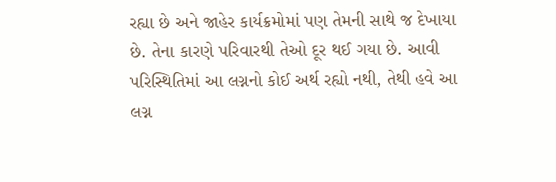રહ્યા છે અને જાહેર કાર્યક્રમોમાં પણ તેમની સાથે જ દેખાયા છે. તેના કારણે પરિવારથી તેઓ દૂર થઈ ગયા છે. આવી પરિસ્થિતિમાં આ લગ્નનો કોઈ અર્થ રહ્યો નથી, તેથી હવે આ લગ્ન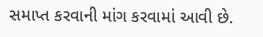સમાપ્ત કરવાની માંગ કરવામાં આવી છે.